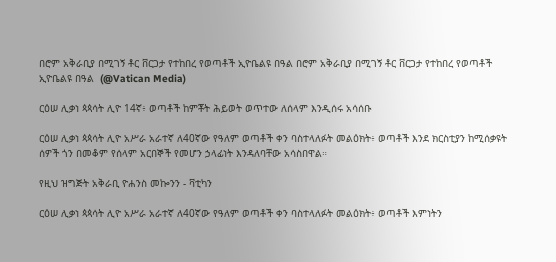በሮም አቅራቢያ በሚገኝ ቶር ቨርጋታ የተከበረ የወጣቶች ኢዮቤልዩ በዓል በሮም አቅራቢያ በሚገኝ ቶር ቨርጋታ የተከበረ የወጣቶች ኢዮቤልዩ በዓል  (@Vatican Media)

ርዕሠ ሊቃነ ጳጳሳት ሊዮ 14ኛ፥ ወጣቶች ከምቾት ሕይወት ወጥተው ለሰላም እንዲሰሩ አሳሰቡ

ርዕሠ ሊቃነ ጳጳሳት ሊዮ አሥራ አራተኛ ለ40ኛው የዓለም ወጣቶች ቀን ባስተላለፉት መልዕክት፥ ወጣቶች እንደ ክርስቲያን ከሚሰቃዩት ሰዎች ጎን በመቆም የሰላም አርበኞች የመሆን ኃላፊነት እንዳለባቸው አሳስበዋል።

የዚህ ዝግጅት አቅራቢ ዮሐንስ መኰንን - ቫቲካን

ርዕሠ ሊቃነ ጳጳሳት ሊዮ አሥራ አራተኛ ለ40ኛው የዓለም ወጣቶች ቀን ባስተላለፉት መልዕክት፥ ወጣቶች እምነትን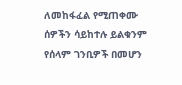ለመከፋፈል የሚጠቀሙ ሰዎችን ሳይከተሉ ይልቁንም የሰላም ገንቢዎች በመሆን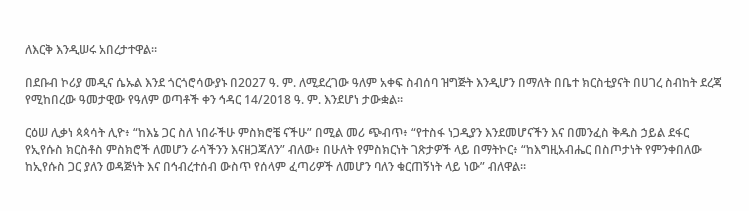ለእርቅ እንዲሠሩ አበረታተዋል።

በደቡብ ኮሪያ መዲና ሴኡል እንደ ጎርጎሮሳውያኑ በ2027 ዓ. ም. ለሚደረገው ዓለም አቀፍ ስብሰባ ዝግጅት እንዲሆን በማለት በቤተ ክርስቲያናት በሀገረ ስብከት ደረጃ የሚከበረው ዓመታዊው የዓለም ወጣቶች ቀን ኅዳር 14/2018 ዓ. ም. እንደሆነ ታውቋል።

ርዕሠ ሊቃነ ጳጳሳት ሊዮ፥ “ከእኔ ጋር ስለ ነበራችሁ ምስክሮቼ ናችሁ” በሚል መሪ ጭብጥ፥ “የተስፋ ነጋዲያን እንደመሆናችን እና በመንፈስ ቅዱስ ኃይል ደፋር የኢየሱስ ክርስቶስ ምስክሮች ለመሆን ራሳችንን እናዘጋጃለን” ብለው፥ በሁለት የምስክርነት ገጽታዎች ላይ በማትኮር፥ “ከእግዚአብሔር በስጦታነት የምንቀበለው ከኢየሱስ ጋር ያለን ወዳጅነት እና በኅብረተሰብ ውስጥ የሰላም ፈጣሪዎች ለመሆን ባለን ቁርጠኝነት ላይ ነው” ብለዋል።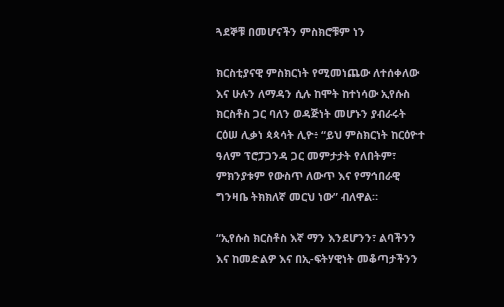ጓደኞቹ በመሆናችን ምስክሮቹም ነን

ክርስቲያናዊ ምስክርነት የሚመነጨው ለተሰቀለው እና ሁሉን ለማዳን ሲሉ ከሞት ከተነሳው ኢየሱስ ክርስቶስ ጋር ባለን ወዳጅነት መሆኑን ያብራሩት ርዕሠ ሊቃነ ጳጳሳት ሊዮ፥ “ይህ ምስክርነት ከርዕዮተ ዓለም ፕሮፓጋንዳ ጋር መምታታት የለበትም፣ ምክንያቱም የውስጥ ለውጥ እና የማኅበራዊ ግንዛቤ ትክክለኛ መርህ ነው” ብለዋል።

“ኢየሱስ ክርስቶስ እኛ ማን እንደሆንን፣ ልባችንን እና ከመድልዎ እና በኢ-ፍትሃዊነት መቆጣታችንን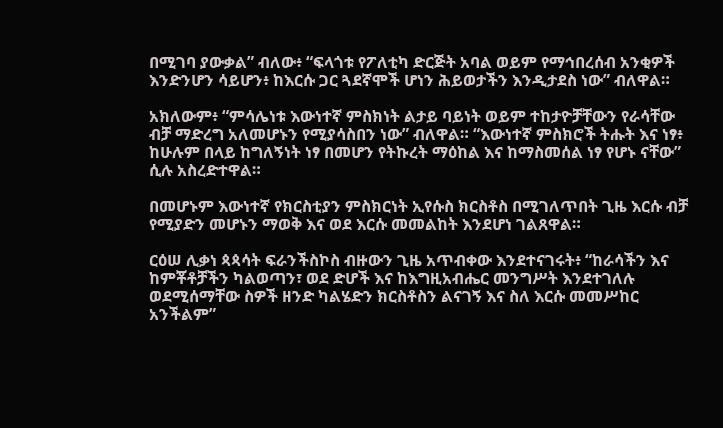በሚገባ ያውቃል” ብለው፥ “ፍላጎቱ የፖለቲካ ድርጅት አባል ወይም የማኅበረሰብ አንቂዎች እንድንሆን ሳይሆን፥ ከእርሱ ጋር ጓደኛሞች ሆነን ሕይወታችን እንዲታደስ ነው” ብለዋል።

አክለውም፥ “ምሳሌነቱ እውነተኛ ምስክነት ልታይ ባይነት ወይም ተከታዮቻቸውን የራሳቸው ብቻ ማድረግ አለመሆኑን የሚያሳስበን ነው” ብለዋል። “እውነተኛ ምስክሮች ትሑት እና ነፃ፥ ከሁሉም በላይ ከግለኝነት ነፃ በመሆን የትኩረት ማዕከል እና ከማስመሰል ነፃ የሆኑ ናቸው” ሲሉ አስረድተዋል።

በመሆኑም እውነተኛ የክርስቲያን ምስክርነት ኢየሱስ ክርስቶስ በሚገለጥበት ጊዜ እርሱ ብቻ የሚያድን መሆኑን ማወቅ እና ወደ እርሱ መመልከት እንደሆነ ገልጸዋል።

ርዕሠ ሊቃነ ጳጳሳት ፍራንችስኮስ ብዙውን ጊዜ አጥብቀው እንደተናገሩት፥ “ከራሳችን እና ከምቾቶቻችን ካልወጣን፣ ወደ ድሆች እና ከእግዚአብሔር መንግሥት እንደተገለሉ ወደሚሰማቸው ስዎች ዘንድ ካልሄድን ክርስቶስን ልናገኝ እና ስለ እርሱ መመሥከር አንችልም”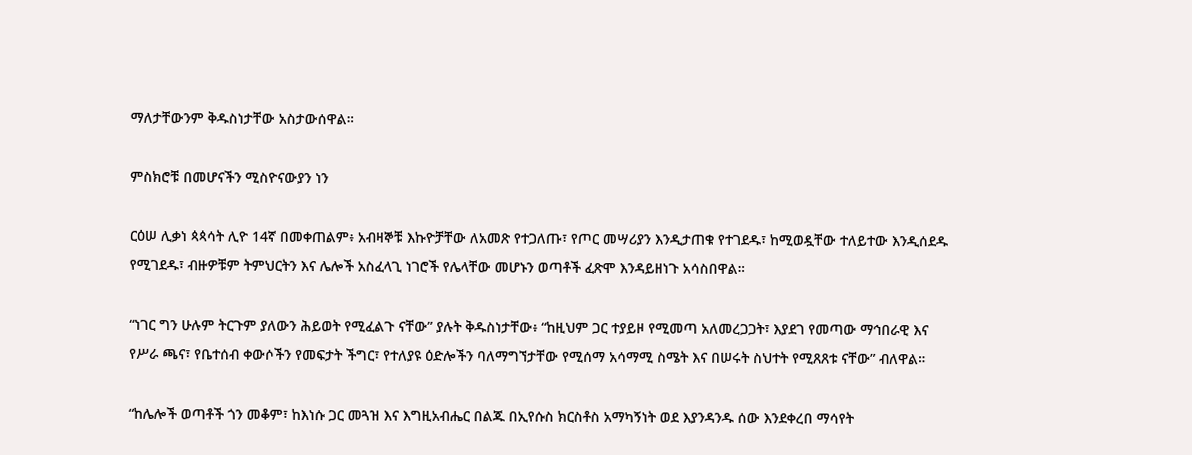ማለታቸውንም ቅዱስነታቸው አስታውሰዋል።

ምስክሮቹ በመሆናችን ሚስዮናውያን ነን

ርዕሠ ሊቃነ ጳጳሳት ሊዮ 14ኛ በመቀጠልም፥ አብዛኞቹ እኩዮቻቸው ለአመጽ የተጋለጡ፣ የጦር መሣሪያን እንዲታጠቁ የተገደዱ፣ ከሚወዷቸው ተለይተው እንዲሰደዱ የሚገደዱ፣ ብዙዎቹም ትምህርትን እና ሌሎች አስፈላጊ ነገሮች የሌላቸው መሆኑን ወጣቶች ፈጽሞ እንዳይዘነጉ አሳስበዋል።

“ነገር ግን ሁሉም ትርጉም ያለውን ሕይወት የሚፈልጉ ናቸው” ያሉት ቅዱስነታቸው፥ “ከዚህም ጋር ተያይዞ የሚመጣ አለመረጋጋት፣ እያደገ የመጣው ማኅበራዊ እና የሥራ ጫና፣ የቤተሰብ ቀውሶችን የመፍታት ችግር፣ የተለያዩ ዕድሎችን ባለማግኘታቸው የሚሰማ አሳማሚ ስሜት እና በሠሩት ስህተት የሚጸጸቱ ናቸው” ብለዋል።

“ከሌሎች ወጣቶች ጎን መቆም፣ ከእነሱ ጋር መጓዝ እና እግዚአብሔር በልጁ በኢየሱስ ክርስቶስ አማካኝነት ወደ እያንዳንዱ ሰው እንደቀረበ ማሳየት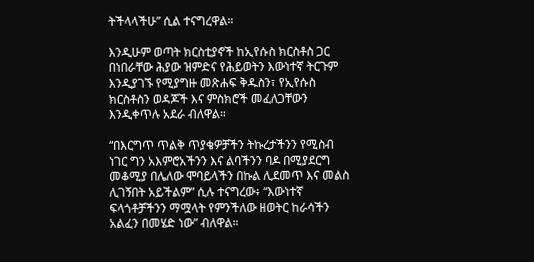ትችላላችሁ” ሲል ተናግረዋል።

እንዲሁም ወጣት ክርስቲያኖች ከኢየሱስ ክርስቶስ ጋር በነበራቸው ሕያው ዝምድና የሕይወትን እውነተኛ ትርጉም እንዲያገኙ የሚያግዙ መጽሐፍ ቅዱስን፣ የኢየሱስ ክርስቶስን ወዳጆች እና ምስክሮች መፈለጋቸውን እንዲቀጥሉ አደራ ብለዋል።

“በእርግጥ ጥልቅ ጥያቄዎቻችን ትኩረታችንን የሚስብ ነገር ግን አእምሮአችንን እና ልባችንን ባዶ በሚያደርግ መቆሚያ በሌለው ሞባይላችን በኩል ሊደመጥ እና መልስ ሊገኝበት አይችልም” ሲሉ ተናግረው፥ “እውነተኛ ፍላጎቶቻችንን ማሟላት የምንችለው ዘወትር ከራሳችን አልፈን በመሄድ ነው” ብለዋል።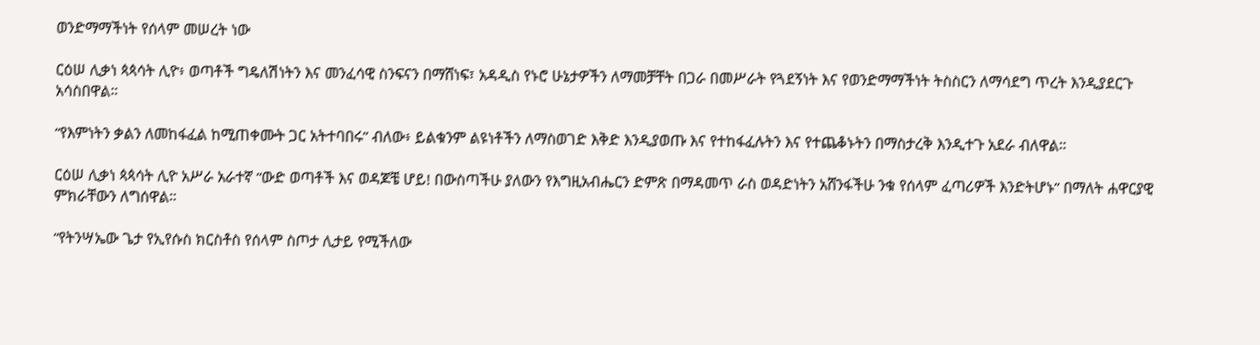ወንድማማችነት የሰላም መሠረት ነው

ርዕሠ ሊቃነ ጳጳሳት ሊዮ፥ ወጣቶች ግዴለሽነትን እና መንፈሳዊ ስንፍናን በማሸነፍ፣ አዳዲስ የኑሮ ሁኔታዎችን ለማመቻቸት በጋራ በመሥራት የጓደኝነት እና የወንድማማችነት ትስስርን ለማሳደግ ጥረት እንዲያደርጉ አሳስበዋል።

“የእምነትን ቃልን ለመከፋፈል ከሚጠቀሙት ጋር አትተባበሩ” ብለው፥ ይልቁንም ልዩነቶችን ለማስወገድ እቅድ እንዲያወጡ እና የተከፋፈሉትን እና የተጨቆኑትን በማስታረቅ እንዲተጉ አደራ ብለዋል።

ርዕሠ ሊቃነ ጳጳሳት ሊዮ አሥራ አራተኛ “ውድ ወጣቶች እና ወዳጆቼ ሆይ! በውስጣችሁ ያለውን የእግዚአብሔርን ድምጽ በማዳመጥ ራስ ወዳድነትን አሸንፋችሁ ንቁ የሰላም ፈጣሪዎች እንድትሆኑ” በማለት ሐዋርያዊ ምክራቸውን ለግሰዋል።

“የትንሣኤው ጌታ የኢየሱስ ክርስቶስ የሰላም ስጦታ ሊታይ የሚችለው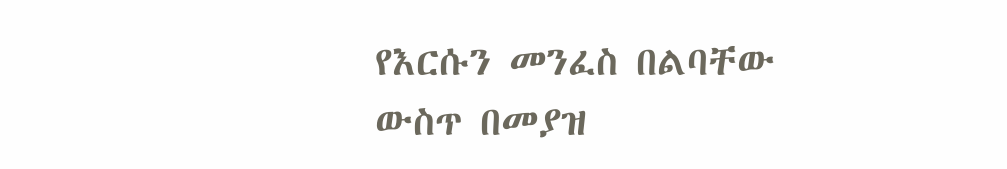የእርሱን መንፈስ በልባቸው ውስጥ በመያዝ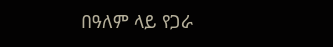በዓለም ላይ የጋራ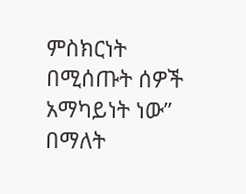ምስክርነት በሚሰጡት ሰዎች አማካይነት ነው” በማለት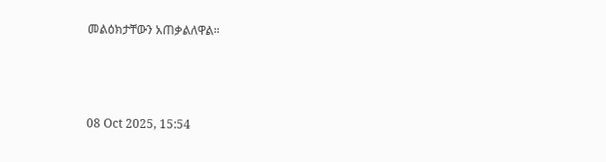መልዕክታቸውን አጠቃልለዋል።



08 Oct 2025, 15:54